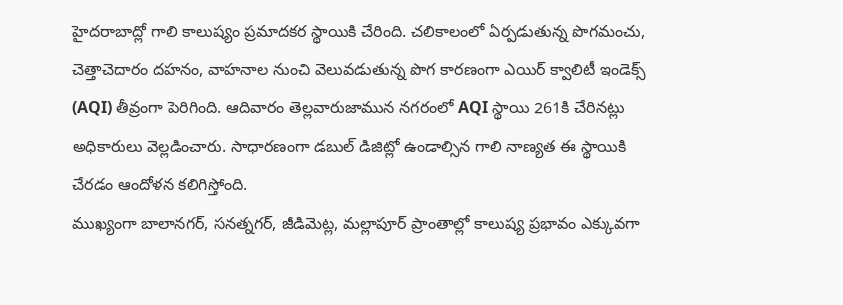హైదరాబాద్లో గాలి కాలుష్యం ప్రమాదకర స్థాయికి చేరింది. చలికాలంలో ఏర్పడుతున్న పొగమంచు, చెత్తాచెదారం దహనం, వాహనాల నుంచి వెలువడుతున్న పొగ కారణంగా ఎయిర్ క్వాలిటీ ఇండెక్స్ (AQI) తీవ్రంగా పెరిగింది. ఆదివారం తెల్లవారుజామున నగరంలో AQI స్థాయి 261కి చేరినట్లు అధికారులు వెల్లడించారు. సాధారణంగా డబుల్ డిజిట్లో ఉండాల్సిన గాలి నాణ్యత ఈ స్థాయికి చేరడం ఆందోళన కలిగిస్తోంది.
ముఖ్యంగా బాలానగర్, సనత్నగర్, జీడిమెట్ల, మల్లాపూర్ ప్రాంతాల్లో కాలుష్య ప్రభావం ఎక్కువగా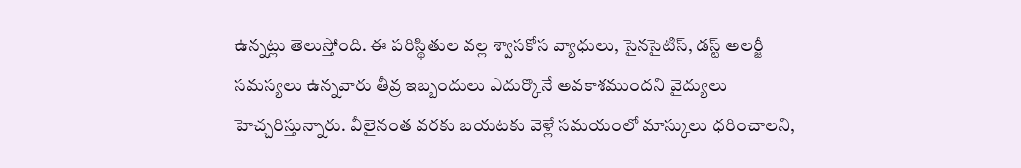ఉన్నట్లు తెలుస్తోంది. ఈ పరిస్థితుల వల్ల శ్వాసకోస వ్యాధులు, సైనసైటిస్, డస్ట్ అలర్జీ సమస్యలు ఉన్నవారు తీవ్ర ఇబ్బందులు ఎదుర్కొనే అవకాశముందని వైద్యులు హెచ్చరిస్తున్నారు. వీలైనంత వరకు బయటకు వెళ్లే సమయంలో మాస్కులు ధరించాలని,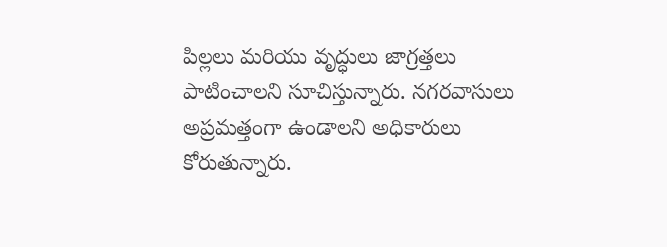పిల్లలు మరియు వృద్ధులు జాగ్రత్తలు పాటించాలని సూచిస్తున్నారు. నగరవాసులు అప్రమత్తంగా ఉండాలని అధికారులు కోరుతున్నారు.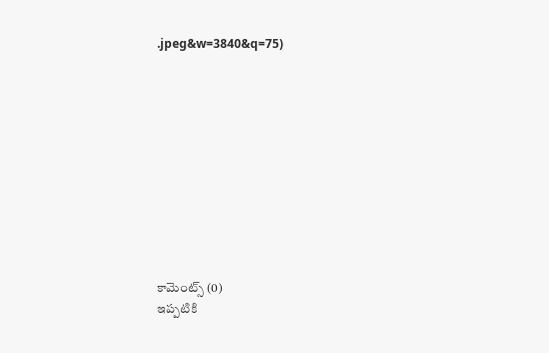.jpeg&w=3840&q=75)











కామెంట్స్ (0)
ఇప్పటికి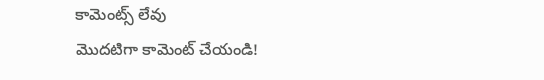కామెంట్స్ లేవు
మొదటిగా కామెంట్ చేయండి!